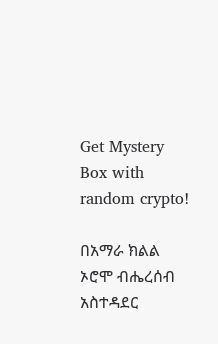Get Mystery Box with random crypto!

በአማራ ክልል ኦሮሞ ብሔረሰብ አስተዳደር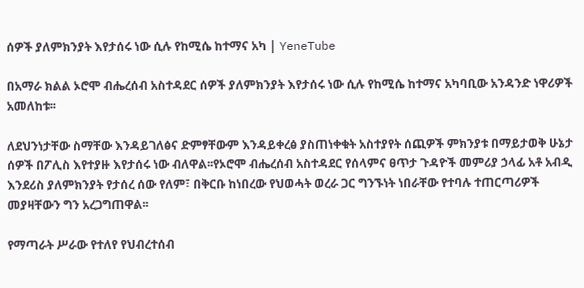ሰዎች ያለምክንያት እየታሰሩ ነው ሲሉ የከሚሴ ከተማና አካ | YeneTube

በአማራ ክልል ኦሮሞ ብሔረሰብ አስተዳደር ሰዎች ያለምክንያት እየታሰሩ ነው ሲሉ የከሚሴ ከተማና አካባቢው አንዳንድ ነዋሪዎች አመለከቱ፡፡

ለደህንነታቸው ስማቸው እንዳይገለፅና ድምፃቸውም እንዳይቀረፅ ያስጠነቀቁት አስተያየት ሰጪዎች ምክንያቱ በማይታወቅ ሁኔታ ሰዎች በፖሊስ እየተያዙ እየታሰሩ ነው ብለዋል፡፡የኦሮሞ ብሔረሰብ አስተዳደር የሰላምና ፀጥታ ጉዳዮች መምሪያ ኃላፊ አቶ አብዲ እንደሪስ ያለምክንያት የታሰረ ሰው የለም፣ በቅርቡ ከነበረው የህወሓት ወረራ ጋር ግንኙነት ነበራቸው የተባሉ ተጠርጣሪዎች መያዛቸውን ግን አረጋግጠዋል፡፡

የማጣራት ሥራው የተለየ የህብረተሰብ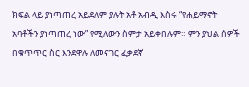ክፍል ላይ ያነጣጠረ አይደለም ያሉት አቶ አብዲ እስሩ “የሐይማኖት አባቶችን ያነጣጠረ ነው” የሚለውን ስምታ አይቀበሉም። ምን ያህል ሰዎች በቁጥጥር ስር እንደዋሉ ለመናገር ፈቃደኛ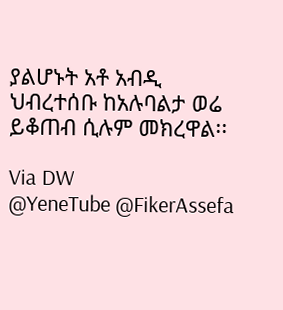ያልሆኑት አቶ አብዲ ህብረተሰቡ ከአሉባልታ ወሬ ይቆጠብ ሲሉም መክረዋል፡፡

Via DW
@YeneTube @FikerAssefa